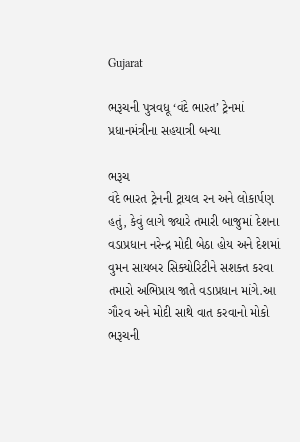Gujarat

ભરૂચની પુત્રવધૂ ‘વંદે ભારત’ ટ્રેનમાં પ્રધાનમંત્રીના સહયાત્રી બન્યા

ભરૂચ
વંદે ભારત ટ્રેનની ટ્રાયલ રન અને લોકાર્પણ હતું, કેવું લાગે જ્યારે તમારી બાજુમાં દેશના વડાપ્રધાન નરેન્દ્ર મોદી બેઠા હોય અને દેશમાં વુમન સાયબર સિક્યોરિટીને સશક્ત કરવા તમારો અભિપ્રાય જાતે વડાપ્રધાન માંગે.આ ગૌરવ અને મોદી સાથે વાત કરવાનો મોકો ભરૂચની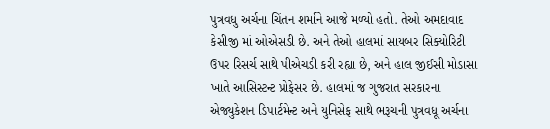પુત્રવધુ અર્ચના ચિંતન શર્માને આજે મળ્યો હતો. તેઓ અમદાવાદ કેસીજી માં ઓએસડી છે. અને તેઓ હાલમાં સાયબર સિક્યોરિટી ઉપર રિસર્ચ સાથે પીએચડી કરી રહ્યા છે, અને હાલ જીઈસી મોડાસા ખાતે આસિસ્ટન્ટ પ્રોફેસર છે. હાલમાં જ ગુજરાત સરકારના એજ્યુકેશન ડિપાર્ટમેન્ટ અને યુનિસેફ સાથે ભરૂચની પુત્રવધૂ અર્ચના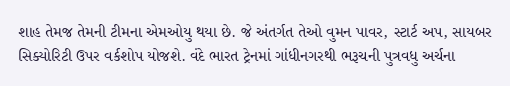શાહ તેમજ તેમની ટીમના એમઓયુ થયા છે. જે અંતર્ગત તેઓ વુમન પાવર, સ્ટાર્ટ અપ, સાયબર સિક્યોરિટી ઉપર વર્કશોપ યોજશે. વંદે ભારત ટ્રેનમાં ગાંધીનગરથી ભરૂચની પુત્રવધુ અર્ચના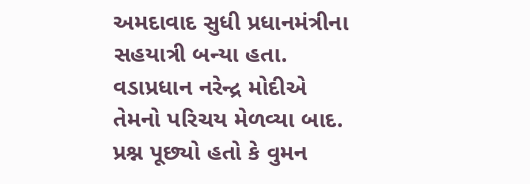અમદાવાદ સુધી પ્રધાનમંત્રીના સહયાત્રી બન્યા હતા. વડાપ્રધાન નરેન્દ્ર મોદીએ તેમનો પરિચય મેળવ્યા બાદ. પ્રશ્ન પૂછ્યો હતો કે વુમન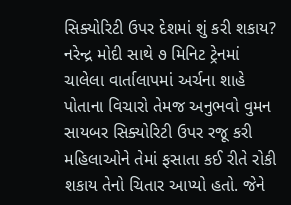સિક્યોરિટી ઉપર દેશમાં શું કરી શકાય? નરેન્દ્ર મોદી સાથે ૭ મિનિટ ટ્રેનમાં ચાલેલા વાર્તાલાપમાં અર્ચના શાહે પોતાના વિચારો તેમજ અનુભવો વુમન સાયબર સિક્યોરિટી ઉપર રજૂ કરી મહિલાઓને તેમાં ફસાતા કઈ રીતે રોકી શકાય તેનો ચિતાર આપ્યો હતો. જેને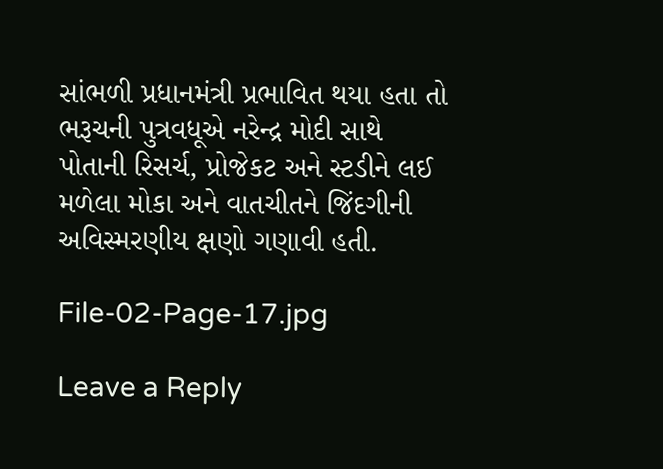સાંભળી પ્રધાનમંત્રી પ્રભાવિત થયા હતા તો ભરૂચની પુત્રવધૂએ નરેન્દ્ર મોદી સાથે પોતાની રિસર્ચ, પ્રોજેકટ અને સ્ટડીને લઈ મળેલા મોકા અને વાતચીતને જિંદગીની અવિસ્મરણીય ક્ષણો ગણાવી હતી.

File-02-Page-17.jpg

Leave a Reply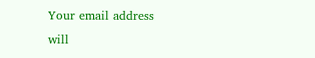Your email address will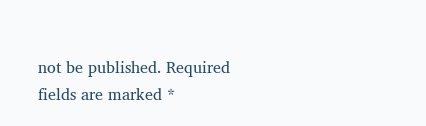not be published. Required fields are marked *